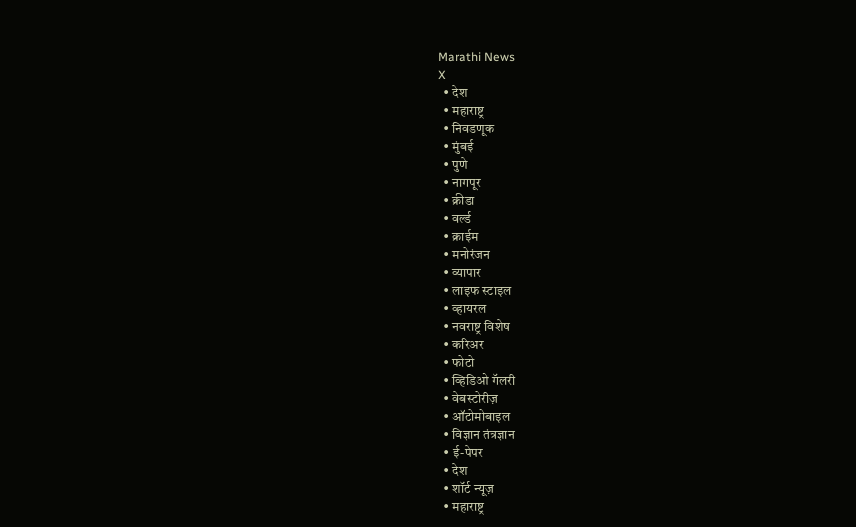Marathi News
X
  • देश
  • महाराष्ट्र
  • निवडणूक
  • मुंबई
  • पुणे
  • नागपूर
  • क्रीडा
  • वर्ल्ड
  • क्राईम
  • मनोरंजन
  • व्यापार
  • लाइफ स्टाइल
  • व्हायरल
  • नवराष्ट्र विशेष
  • करिअर
  • फोटो
  • व्हिडिओ गॅलरी
  • वेबस्टोरीज़
  • ऑटोमोबाइल
  • विज्ञान तंत्रज्ञान
  • ई-पेपर
  • देश
  • शॉर्ट न्यूज़
  • महाराष्ट्र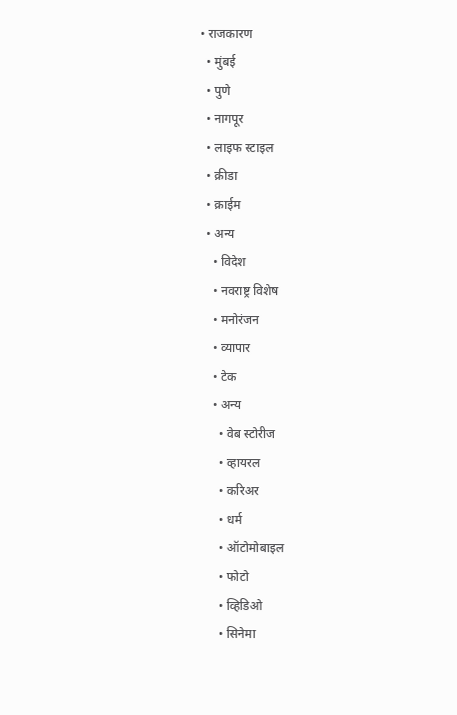• राजकारण
  • मुंबई
  • पुणे
  • नागपूर
  • लाइफ स्टाइल
  • क्रीडा
  • क्राईम
  • अन्य
    • विदेश
    • नवराष्ट्र विशेष
    • मनोरंजन
    • व्यापार
    • टेक
    • अन्य
      • वेब स्टोरीज
      • व्हायरल
      • करिअर
      • धर्म
      • ऑटोमोबाइल
      • फोटो
      • व्हिडिओ
      • सिनेमा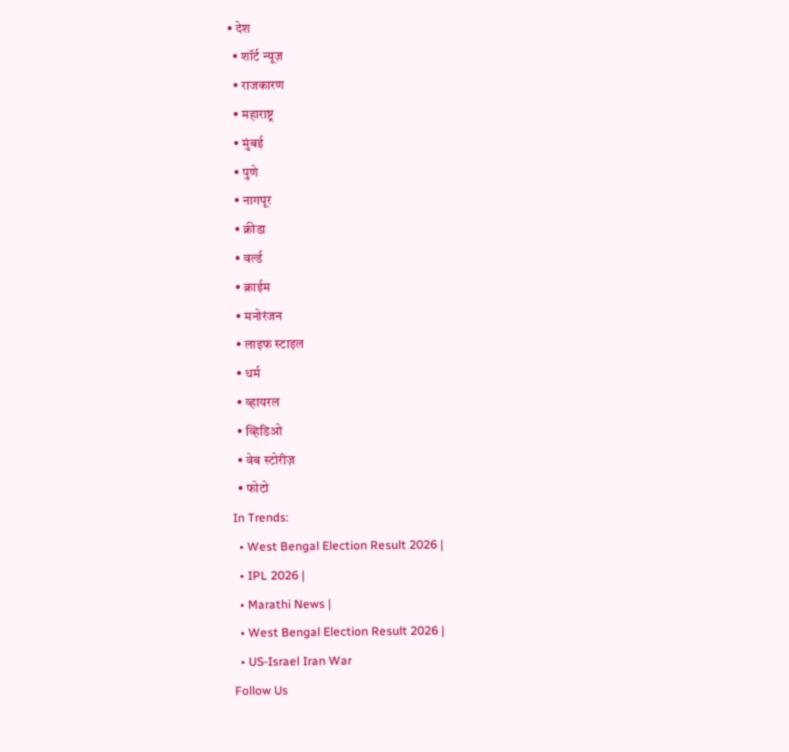• देश
  • शॉर्ट न्यूज़
  • राजकारण
  • महाराष्ट्र
  • मुंबई
  • पुणे
  • नागपूर
  • क्रीडा
  • वर्ल्ड
  • क्राईम
  • मनोरंजन
  • लाइफ स्टाइल
  • धर्म
  • व्हायरल
  • व्हिडिओ
  • वेब स्टोरीज़
  • फोटो
In Trends:
  • West Bengal Election Result 2026 |
  • IPL 2026 |
  • Marathi News |
  • West Bengal Election Result 2026 |
  • US-Israel Iran War
Follow Us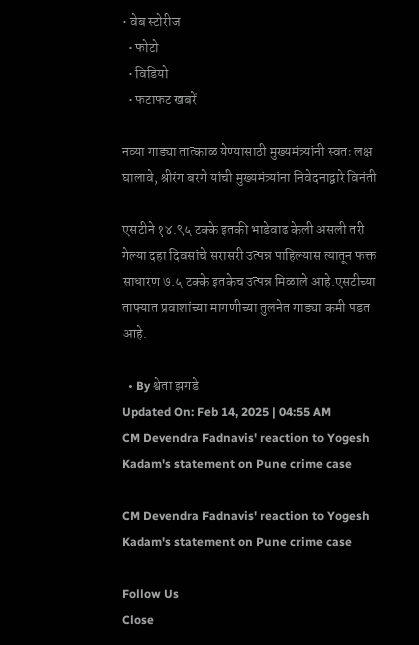• वेब स्टोरीज
  • फोटो
  • विडियो
  • फटाफट खबरें

नव्या गाड्या तात्काळ येण्यासाठी मुख्यमंत्र्यांनी स्वतः लक्ष घालावे, श्रीरंग बरगे यांची मुख्यमंत्र्यांना निवेदनाद्वारे विनंती

एसटीने १४.९५ टक्के इतकी भाडेवाढ केली असली तरी गेल्या दहा दिवसांचे सरासरी उत्पन्न पाहिल्यास त्यातून फक्त साधारण ७.५ टक्के इतकेच उत्पन्न मिळाले आहे.एसटीच्या ताफ्यात प्रवाशांच्या मागणीच्या तुलनेत गाड्या कमी पडत आहे.

  • By श्वेता झगडे
Updated On: Feb 14, 2025 | 04:55 AM
CM Devendra Fadnavis' reaction to Yogesh Kadam's statement on Pune crime case

CM Devendra Fadnavis' reaction to Yogesh Kadam's statement on Pune crime case

Follow Us
Close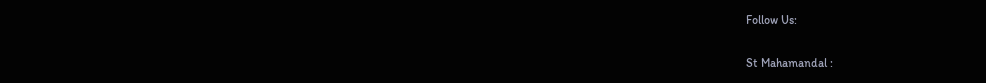Follow Us:

St Mahamandal :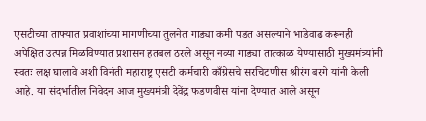एसटीच्या ताफ्यात प्रवाशांच्या मागणीच्या तुलनेत गाड्या कमी पडत असल्याने भाडेवाढ करूनही अपेक्षित उत्पन्न मिळविण्यात प्रशासन हतबल ठरले असून नव्या गाड्या तात्काळ येण्यासाठी मुख्यमंत्र्यांनी स्वतः लक्ष घालावे अशी विनंती महाराष्ट्र एसटी कर्मचारी काँग्रेसचे सरचिटणीस श्रीरंग बरगे यांनी केली आहे. या संदर्भातील निवेदन आज मुख्यमंत्री देवेंद्र फडणवीस यांना देण्यात आले असून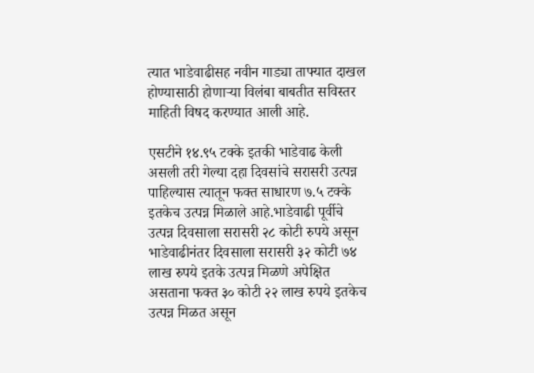त्यात भाडेवाढीसह नवीन गाड्या ताफ्यात दाखल होण्यासाठी होणाऱ्या विलंबा बाबतीत सविस्तर माहिती विषद करण्यात आली आहे.

एसटीने १४.९५ टक्के इतकी भाडेवाढ केली असली तरी गेल्या दहा दिवसांचे सरासरी उत्पन्न पाहिल्यास त्यातून फक्त साधारण ७.५ टक्के इतकेच उत्पन्न मिळाले आहे.भाडेवाढी पूर्वीचे उत्पन्न दिवसाला सरासरी २८ कोटी रुपये असून भाडेवाढीनंतर दिवसाला सरासरी ३२ कोटी ७४ लाख रुपये इतके उत्पन्न मिळणे अपेक्षित असताना फक्त ३० कोटी २२ लाख रुपये इतकेच उत्पन्न मिळत असून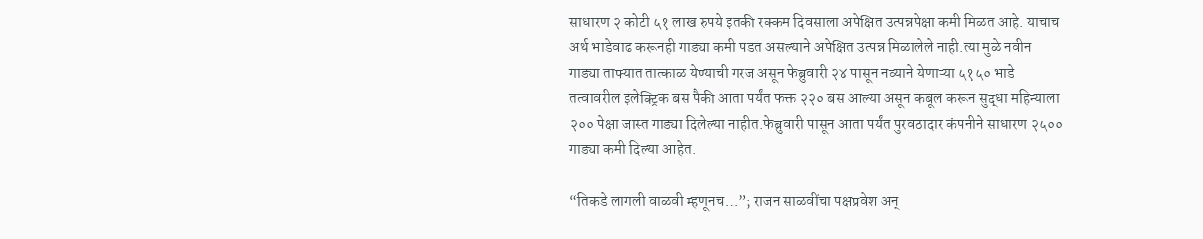साधारण २ कोटी ५१ लाख रुपये इतकी रक्कम दिवसाला अपेक्षित उत्पन्नपेक्षा कमी मिळत आहे. याचाच अर्थ भाडेवाढ करूनही गाड्या कमी पडत असल्याने अपेक्षित उत्पन्न मिळालेले नाही.त्या मुळे नवीन गाड्या ताफ्यात तात्काळ येण्याची गरज असून फेब्रुवारी २४ पासून नव्याने येणाऱ्या ५१५० भाडे तत्वावरील इलेक्ट्रिक बस पैकी आता पर्यंत फक्त २२० बस आल्या असून कबूल करून सुद्धा महिन्याला २०० पेक्षा जास्त गाड्या दिलेल्या नाहीत.फेब्रुवारी पासून आता पर्यंत पुरवठादार कंपनीने साधारण २५०० गाड्या कमी दिल्या आहेत.

“तिकडे लागली वाळवी म्हणूनच…”; राजन साळवींचा पक्षप्रवेश अन्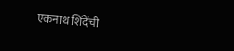एकनाथ शिंदेंची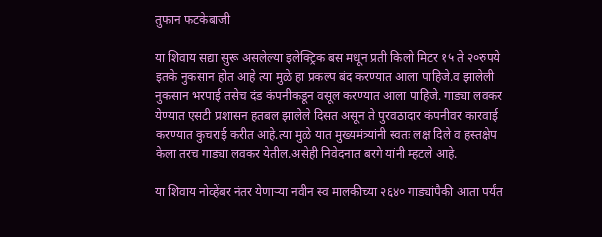तुफान फटकेबाजी

या शिवाय सद्या सुरू असलेल्या इलेक्ट्रिक बस मधून प्रती किलो मिटर १५ ते २०रुपये इतके नुकसान होत आहे त्या मुळे हा प्रकल्प बंद करण्यात आला पाहिजे.व झालेली नुकसान भरपाई तसेच दंड कंपनीकडून वसूल करण्यात आला पाहिजे. गाड्या लवकर येण्यात एसटी प्रशासन हतबल झालेले दिसत असून ते पुरवठादार कंपनीवर कारवाई करण्यात कुचराई करीत आहे.त्या मुळे यात मुख्यमंत्र्यांनी स्वतः लक्ष दिले व हस्तक्षेप केला तरच गाड्या लवकर येतील.असेही निवेदनात बरगे यांनी म्हटले आहे.

या शिवाय नोव्हेंबर नंतर येणाऱ्या नवीन स्व मालकीच्या २६४० गाड्यांपैकी आता पर्यंत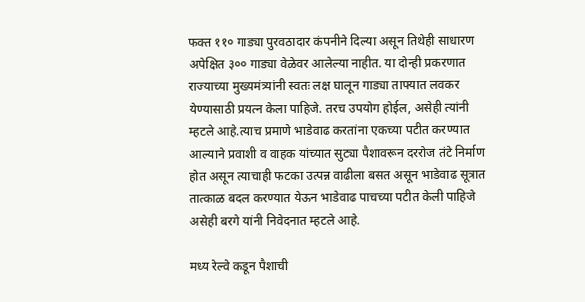फक्त ११० गाड्या पुरवठादार कंपनीने दिल्या असून तिथेही साधारण अपेक्षित ३०० गाड्या वेळेवर आलेल्या नाहीत. या दोन्ही प्रकरणात राज्याच्या मुख्यमंत्र्यांनी स्वतः लक्ष घालून गाड्या ताफ्यात लवकर येण्यासाठी प्रयत्न केला पाहिजे. तरच उपयोग होईल, असेही त्यांनी म्हटले आहे.त्याच प्रमाणे भाडेवाढ करतांना एकच्या पटीत करण्यात आल्याने प्रवाशी व वाहक यांच्यात सुट्या पैशावरून दररोज तंटे निर्माण होत असून त्याचाही फटका उत्पन्न वाढीला बसत असून भाडेवाढ सूत्रात तात्काळ बदल करण्यात येऊन भाडेवाढ पाचच्या पटीत केली पाहिजे असेही बरगे यांनी निवेदनात म्हटले आहे.

मध्य रेल्वे कडून पैशाची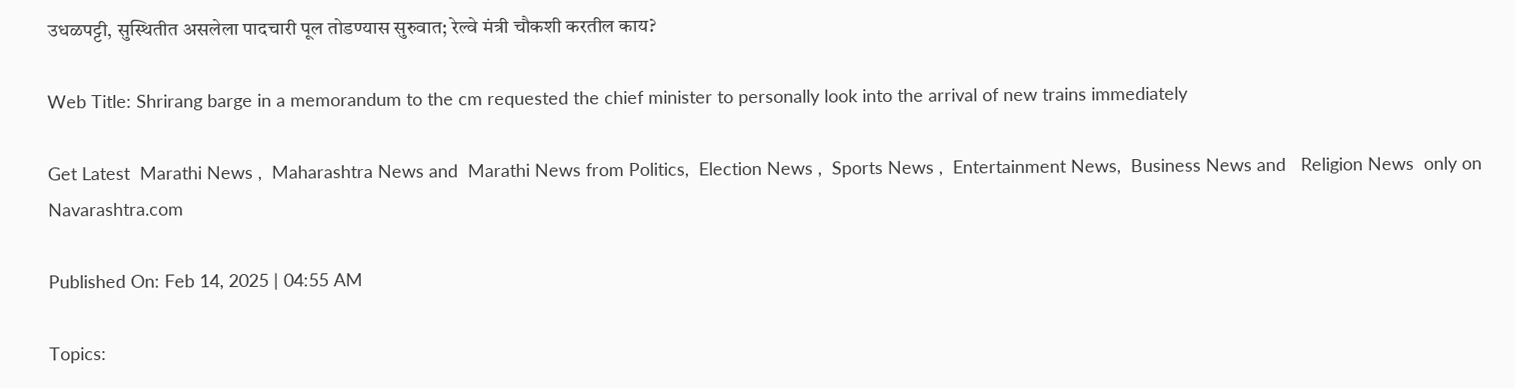उधळपट्टी, सुस्थितीत असलेला पादचारी पूल तोडण्यास सुरुवात; रेल्वे मंत्री चौकशी करतील काय?

Web Title: Shrirang barge in a memorandum to the cm requested the chief minister to personally look into the arrival of new trains immediately

Get Latest  Marathi News ,  Maharashtra News and  Marathi News from Politics,  Election News ,  Sports News ,  Entertainment News,  Business News and   Religion News  only on Navarashtra.com

Published On: Feb 14, 2025 | 04:55 AM

Topics: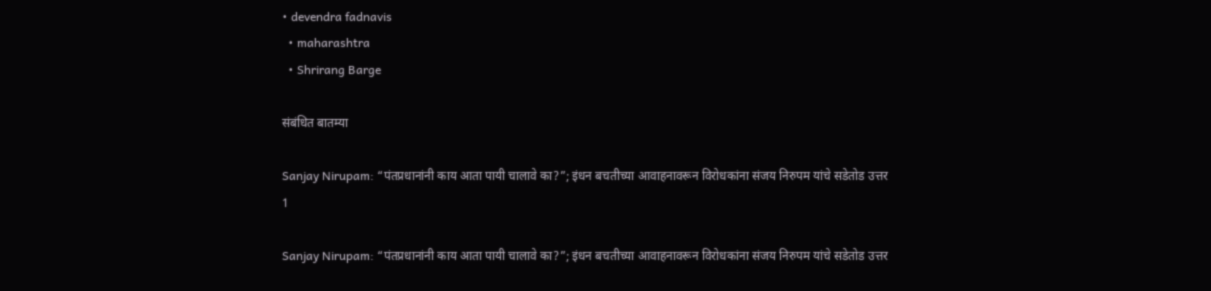• devendra fadnavis
  • maharashtra
  • Shrirang Barge

संबंधित बातम्या

Sanjay Nirupam: “पंतप्रधानांनी काय आता पायी चालावे का?”; इंधन बचतीच्या आवाहनावरून विरोधकांना संजय निरुपम यांचे सडेतोड उत्तर
1

Sanjay Nirupam: “पंतप्रधानांनी काय आता पायी चालावे का?”; इंधन बचतीच्या आवाहनावरून विरोधकांना संजय निरुपम यांचे सडेतोड उत्तर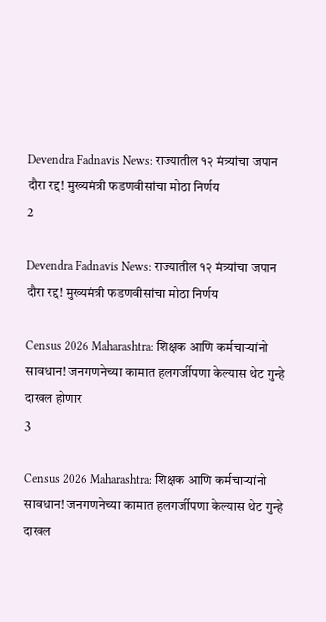Devendra Fadnavis News: राज्यातील १२ मंत्र्यांचा जपान दौरा रद्द! मुख्यमंत्री फडणवीसांचा मोठा निर्णय
2

Devendra Fadnavis News: राज्यातील १२ मंत्र्यांचा जपान दौरा रद्द! मुख्यमंत्री फडणवीसांचा मोठा निर्णय

Census 2026 Maharashtra: शिक्षक आणि कर्मचाऱ्यांनो सावधान! जनगणनेच्या कामात हलगर्जीपणा केल्यास थेट गुन्हे दाखल होणार
3

Census 2026 Maharashtra: शिक्षक आणि कर्मचाऱ्यांनो सावधान! जनगणनेच्या कामात हलगर्जीपणा केल्यास थेट गुन्हे दाखल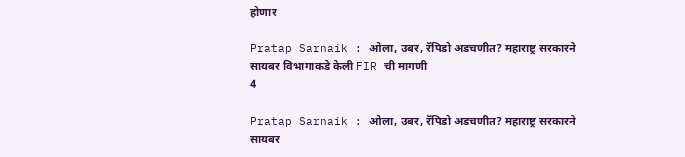होणार

Pratap Sarnaik : ओला, उबर, रॅपिडो अडचणीत? महाराष्ट्र सरकारने सायबर विभागाकडे केली FIR ची मागणी
4

Pratap Sarnaik : ओला, उबर, रॅपिडो अडचणीत? महाराष्ट्र सरकारने सायबर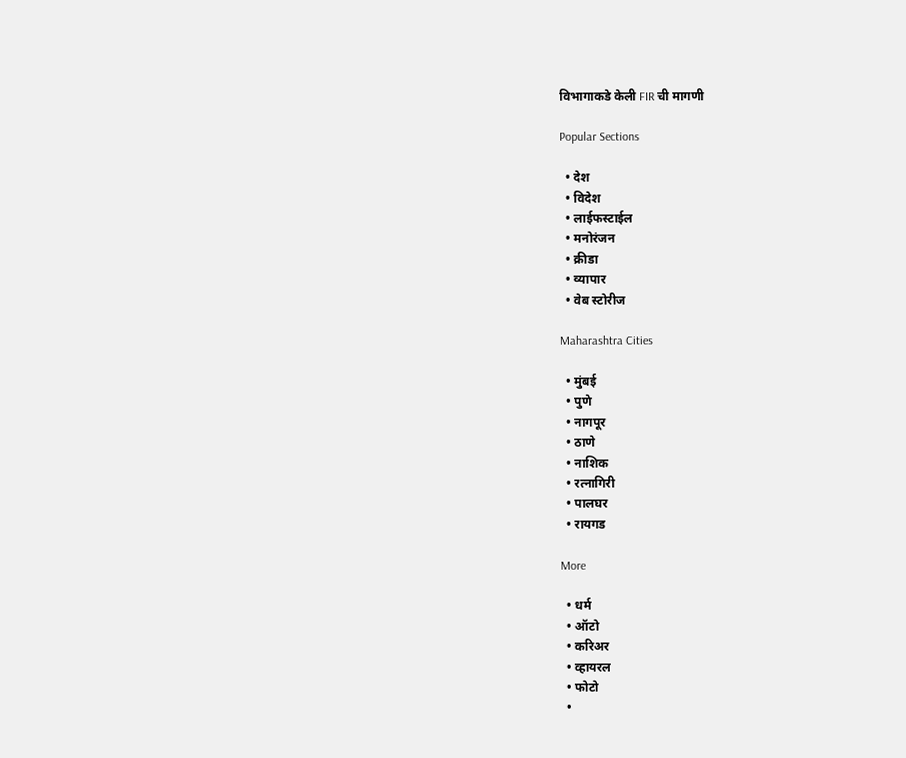विभागाकडे केली FIR ची मागणी

Popular Sections

  • देश
  • विदेश
  • लाईफस्टाईल
  • मनोरंजन
  • क्रीडा
  • व्यापार
  • वेब स्टोरीज

Maharashtra Cities

  • मुंबई
  • पुणे
  • नागपूर
  • ठाणे
  • नाशिक
  • रत्नागिरी
  • पालघर
  • रायगड

More

  • धर्म
  • ऑटो
  • करिअर
  • व्हायरल
  • फोटो
  •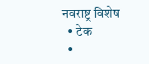नवराष्ट्र विशेष
  • टेक
  •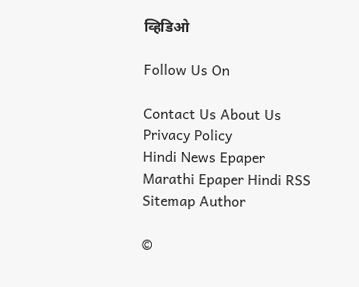व्हिडिओ

Follow Us On

Contact Us About Us Privacy Policy
Hindi News Epaper Marathi Epaper Hindi RSS Sitemap Author

©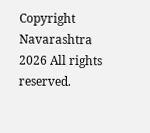Copyright Navarashtra 2026 All rights reserved.